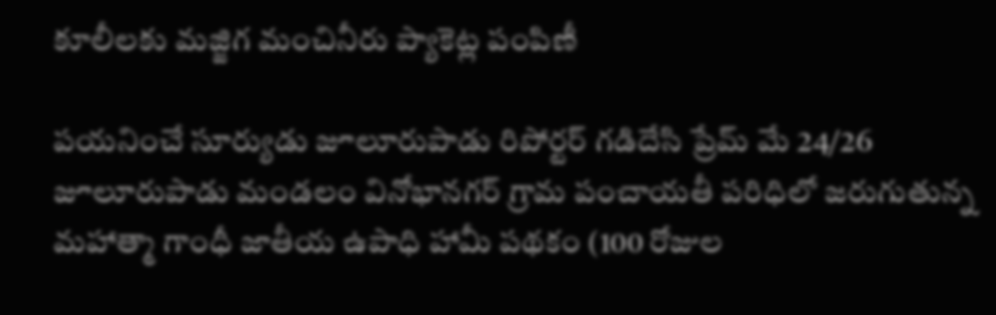కూలీలకు మజ్జిగ మంచినీరు ప్యాకెట్ల పంపిణీ

పయనించే సూర్యుడు జూలూరుపాడు రిపోర్టర్ గడిదేసి ప్రేమ్ మే 24/26 జూలూరుపాడు మండలం వినోభానగర్ గ్రామ పంచాయతీ పరిధిలో జరుగుతున్న మహాత్మా గాంధీ జాతీయ ఉపాధి హామీ పథకం (100 రోజుల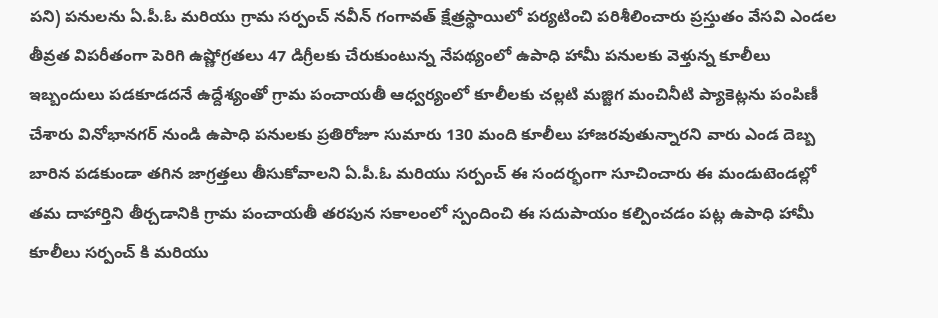పని) పనులను ఏ.పీ.ఓ మరియు గ్రామ సర్పంచ్ నవీన్ గంగావత్ క్షేత్రస్థాయిలో పర్యటించి పరిశీలించారు ప్రస్తుతం వేసవి ఎండల తీవ్రత విపరీతంగా పెరిగి ఉష్ణోగ్రతలు 47 డిగ్రీలకు చేరుకుంటున్న నేపథ్యంలో ఉపాధి హామీ పనులకు వెళ్తున్న కూలీలు ఇబ్బందులు పడకూడదనే ఉద్దేశ్యంతో గ్రామ పంచాయతీ ఆధ్వర్యంలో కూలీలకు చల్లటి మజ్జిగ మంచినీటి ప్యాకెట్లను పంపిణీ చేశారు వినోభానగర్ నుండి ఉపాధి పనులకు ప్రతిరోజూ సుమారు 130 మంది కూలీలు హాజరవుతున్నారని వారు ఎండ దెబ్బ బారిన పడకుండా తగిన జాగ్రత్తలు తీసుకోవాలని ఏ.పీ.ఓ మరియు సర్పంచ్ ఈ సందర్భంగా సూచించారు ఈ మండుటెండల్లో తమ దాహార్తిని తీర్చడానికి గ్రామ పంచాయతీ తరపున సకాలంలో స్పందించి ఈ సదుపాయం కల్పించడం పట్ల ఉపాధి హామీ కూలీలు సర్పంచ్ కి మరియు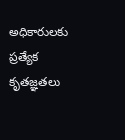అధికారులకు ప్రత్యేక కృతజ్ఞతలు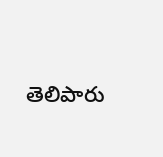తెలిపారు